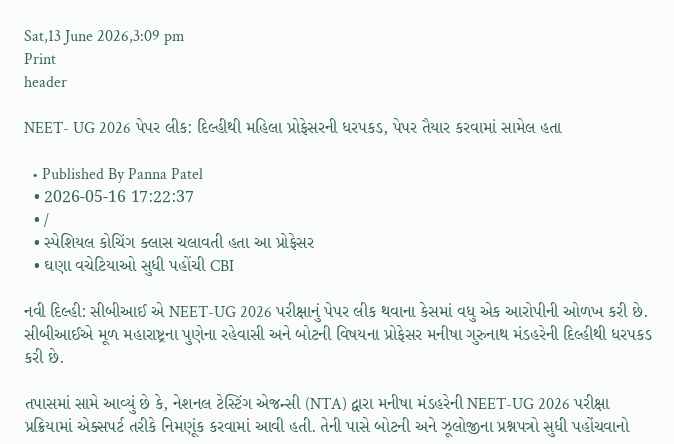Sat,13 June 2026,3:09 pm
Print
header

NEET- UG 2026 પેપર લીક: દિલ્હીથી મહિલા પ્રોફેસરની ધરપકડ, પેપર તૈયાર કરવામાં સામેલ હતા

  • Published By Panna Patel
  • 2026-05-16 17:22:37
  • /
  • સ્પેશિયલ કોચિંગ ક્લાસ ચલાવતી હતા આ પ્રોફેસર
  • ઘણા વચેટિયાઓ સુધી પહોંચી CBI

નવી દિલ્હી: સીબીઆઈ એ NEET-UG 2026 પરીક્ષાનું પેપર લીક થવાના કેસમાં વધુ એક આરોપીની ઓળખ કરી છે. સીબીઆઈએ મૂળ મહારાષ્ટ્રના પુણેના રહેવાસી અને બોટની વિષયના પ્રોફેસર મનીષા ગુરુનાથ મંડહરેની દિલ્હીથી ધરપકડ કરી છે.

તપાસમાં સામે આવ્યું છે કે, નેશનલ ટેસ્ટિંગ એજન્સી (NTA) દ્વારા મનીષા મંડહરેની NEET-UG 2026 પરીક્ષા પ્રક્રિયામાં એક્સપર્ટ તરીકે નિમણૂંક કરવામાં આવી હતી. તેની પાસે બોટની અને ઝૂલોજીના પ્રશ્નપત્રો સુધી પહોંચવાનો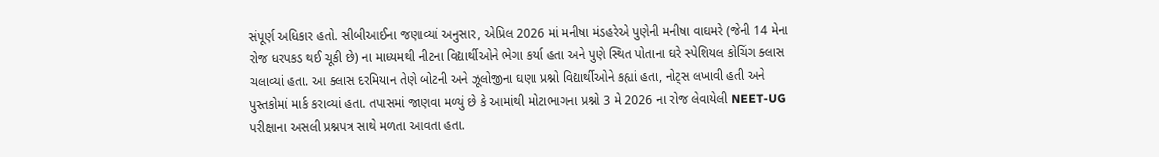સંપૂર્ણ અધિકાર હતો. સીબીઆઈના જણાવ્યાં અનુસાર, એપ્રિલ 2026 માં મનીષા મંડહરેએ પુણેની મનીષા વાઘમરે (જેની 14 મેના રોજ ધરપકડ થઈ ચૂકી છે) ના માધ્યમથી નીટના વિદ્યાર્થીઓને ભેગા કર્યા હતા અને પુણે સ્થિત પોતાના ઘરે સ્પેશિયલ કોચિંગ ક્લાસ ચલાવ્યાં હતા. આ ક્લાસ દરમિયાન તેણે બોટની અને ઝૂલોજીના ઘણા પ્રશ્નો વિદ્યાર્થીઓને કહ્યાં હતા, નોટ્સ લખાવી હતી અને પુસ્તકોમાં માર્ક કરાવ્યાં હતા. તપાસમાં જાણવા મળ્યું છે કે આમાંથી મોટાભાગના પ્રશ્નો 3 મે 2026 ના રોજ લેવાયેલી NEET-UG પરીક્ષાના અસલી પ્રશ્નપત્ર સાથે મળતા આવતા હતા.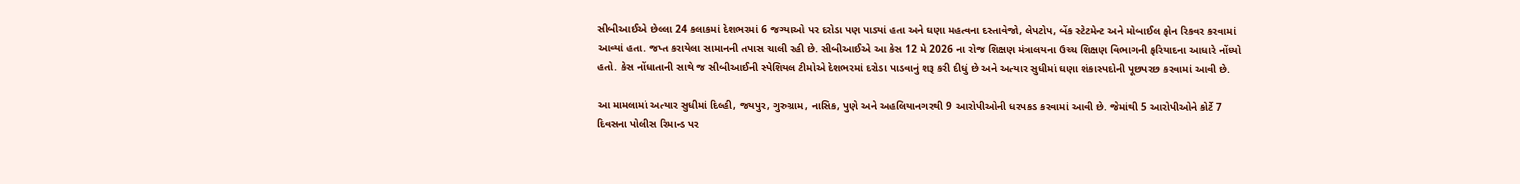સીબીઆઈએ છેલ્લા 24 કલાકમાં દેશભરમાં 6 જગ્યાઓ પર દરોડા પણ પાડ્યાં હતા અને ઘણા મહત્વના દસ્તાવેજો, લેપટોપ, બેંક સ્ટેટમેન્ટ અને મોબાઈલ ફોન રિકવર કરવામાં આવ્યાં હતા. જપ્ત કરાયેલા સામાનની તપાસ ચાલી રહી છે. સીબીઆઈએ આ કેસ 12 મે 2026 ના રોજ શિક્ષણ મંત્રાલયના ઉચ્ચ શિક્ષણ વિભાગની ફરિયાદના આધારે નોંધ્યો હતો. કેસ નોંધાતાની સાથે જ સીબીઆઈની સ્પેશિયલ ટીમોએ દેશભરમાં દરોડા પાડવાનું શરૂ કરી દીધું છે અને અત્યાર સુધીમાં ઘણા શંકાસ્પદોની પૂછપરછ કરવામાં આવી છે.

આ મામલામાં અત્યાર સુધીમાં દિલ્હી, જયપુર, ગુરુગ્રામ, નાસિક, પુણે અને અહલિયાનગરથી 9 આરોપીઓની ધરપકડ કરવામાં આવી છે. જેમાંથી 5 આરોપીઓને કોર્ટે 7 દિવસના પોલીસ રિમાન્ડ પર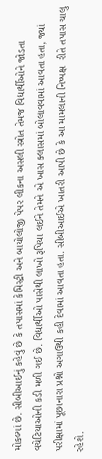મોકલ્યાં છે. સીબીઆઈનું કહેવું છે કે તપાસમાં કેમિસ્ટ્રી અને બાયોલોજી પેપર લીકના અસલી સ્ત્રોત તેમજ વિદ્યાર્થીઓને જોડતા વચેટિયાઓની કડી મળી ગઈ છે. વિદ્યાર્થીઓ પાસેથી લાખો રૂપિયા લઈને તેમને એ ખાસ ક્લાસમાં બોલાવવામાં આવતા હતા, જ્યાં પરીક્ષામાં પૂછાનારા પ્રશ્નો અગાઉથી કહી દેવામાં આવતા હતા. સીબીઆઈએ ખાતરી આપી છે કે આ મામલાની નિષ્પક્ષ  રીતે તપાસ ચાલુ રહેશે.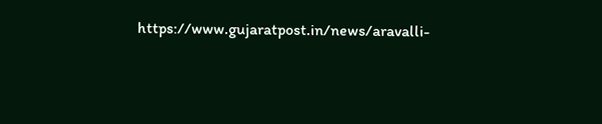https://www.gujaratpost.in/news/aravalli-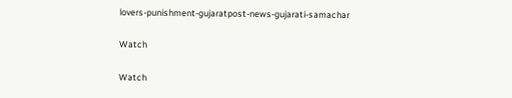lovers-punishment-gujaratpost-news-gujarati-samachar

Watch

Watch